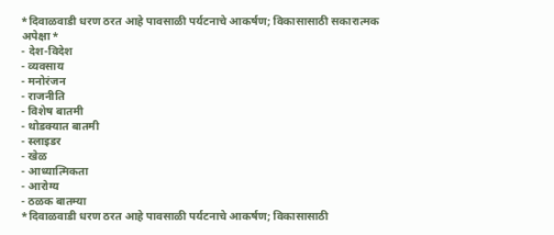*दिवाळवाडी धरण ठरत आहे पावसाळी पर्यटनाचे आकर्षण; विकासासाठी सकारात्मक अपेक्षा*
- देश-विदेश
- व्यवसाय
- मनोरंजन
- राजनीति
- विशेष बातमी
- थोडक्यात बातमी
- स्लाइडर
- खेळ
- आध्यात्मिकता
- आरोग्य
- ठळक बातम्या
*दिवाळवाडी धरण ठरत आहे पावसाळी पर्यटनाचे आकर्षण; विकासासाठी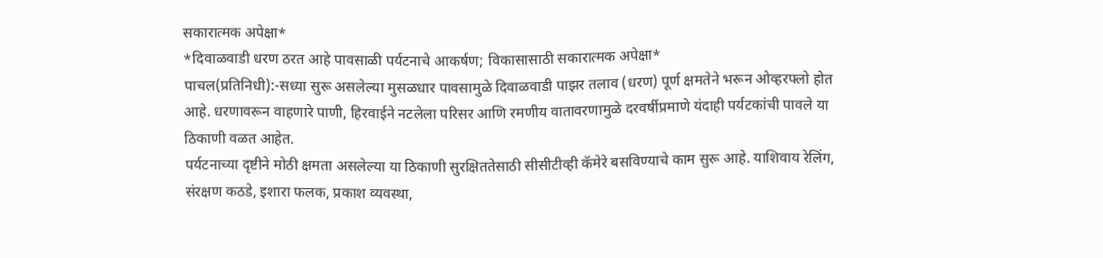सकारात्मक अपेक्षा*
*दिवाळवाडी धरण ठरत आहे पावसाळी पर्यटनाचे आकर्षण; विकासासाठी सकारात्मक अपेक्षा*
पाचल(प्रतिनिधी):-सध्या सुरू असलेल्या मुसळधार पावसामुळे दिवाळवाडी पाझर तलाव (धरण) पूर्ण क्षमतेने भरून ओव्हरफ्लो होत आहे. धरणावरून वाहणारे पाणी, हिरवाईने नटलेला परिसर आणि रमणीय वातावरणामुळे दरवर्षीप्रमाणे यंदाही पर्यटकांची पावले या ठिकाणी वळत आहेत.
पर्यटनाच्या दृष्टीने मोठी क्षमता असलेल्या या ठिकाणी सुरक्षिततेसाठी सीसीटीव्ही कॅमेरे बसविण्याचे काम सुरू आहे. याशिवाय रेलिंग, संरक्षण कठडे, इशारा फलक, प्रकाश व्यवस्था,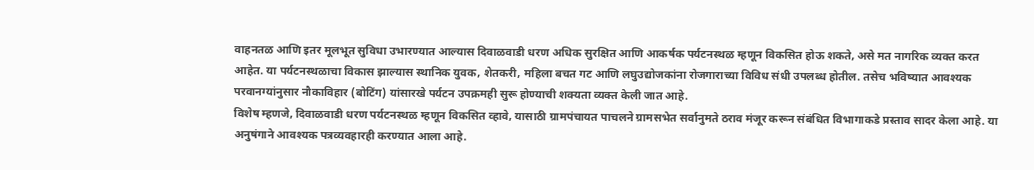वाहनतळ आणि इतर मूलभूत सुविधा उभारण्यात आल्यास दिवाळवाडी धरण अधिक सुरक्षित आणि आकर्षक पर्यटनस्थळ म्हणून विकसित होऊ शकते, असे मत नागरिक व्यक्त करत आहेत. या पर्यटनस्थळाचा विकास झाल्यास स्थानिक युवक, शेतकरी, महिला बचत गट आणि लघुउद्योजकांना रोजगाराच्या विविध संधी उपलब्ध होतील. तसेच भविष्यात आवश्यक परवानग्यांनुसार नौकाविहार (बोटिंग) यांसारखे पर्यटन उपक्रमही सुरू होण्याची शक्यता व्यक्त केली जात आहे.
विशेष म्हणजे, दिवाळवाडी धरण पर्यटनस्थळ म्हणून विकसित व्हावे, यासाठी ग्रामपंचायत पाचलने ग्रामसभेत सर्वानुमते ठराव मंजूर करून संबंधित विभागाकडे प्रस्ताव सादर केला आहे. या अनुषंगाने आवश्यक पत्रव्यवहारही करण्यात आला आहे.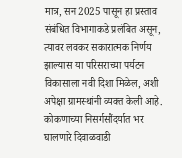मात्र, सन 2025 पासून हा प्रस्ताव संबंधित विभागाकडे प्रलंबित असून, त्यावर लवकर सकारात्मक निर्णय झाल्यास या परिसराच्या पर्यटन विकासाला नवी दिशा मिळेल, अशी अपेक्षा ग्रामस्थांनी व्यक्त केली आहे.
कोकणाच्या निसर्गसौंदर्यात भर घालणारे दिवाळवाडी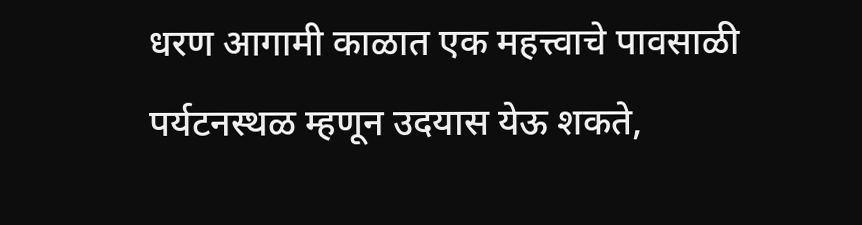धरण आगामी काळात एक महत्त्वाचे पावसाळी पर्यटनस्थळ म्हणून उदयास येऊ शकते,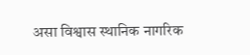असा विश्वास स्थानिक नागरिक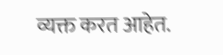व्यक्त करत आहेत.